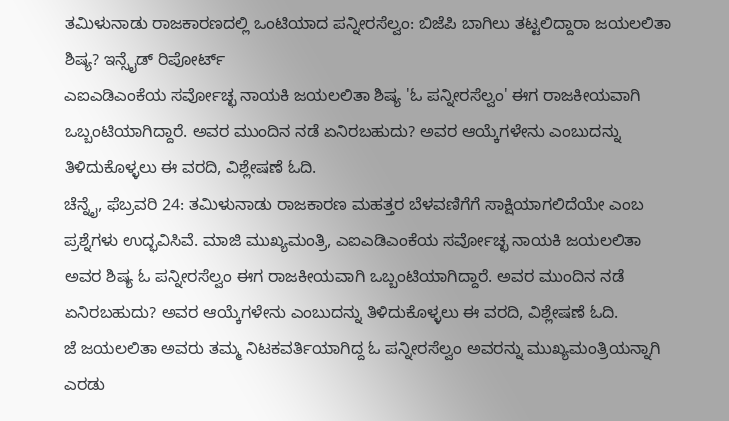ತಮಿಳುನಾಡು ರಾಜಕಾರಣದಲ್ಲಿ ಒಂಟಿಯಾದ ಪನ್ನೀರಸೆಲ್ವಂ: ಬಿಜೆಪಿ ಬಾಗಿಲು ತಟ್ಟಲಿದ್ದಾರಾ ಜಯಲಲಿತಾ ಶಿಷ್ಯ? ಇನ್ಸೈಡ್ ರಿಪೋರ್ಟ್
ಎಐಎಡಿಎಂಕೆಯ ಸರ್ವೋಚ್ಛ ನಾಯಕಿ ಜಯಲಲಿತಾ ಶಿಷ್ಯ 'ಓ ಪನ್ನೀರಸೆಲ್ವಂ' ಈಗ ರಾಜಕೀಯವಾಗಿ ಒಬ್ಬಂಟಿಯಾಗಿದ್ದಾರೆ. ಅವರ ಮುಂದಿನ ನಡೆ ಏನಿರಬಹುದು? ಅವರ ಆಯ್ಕೆಗಳೇನು ಎಂಬುದನ್ನು ತಿಳಿದುಕೊಳ್ಳಲು ಈ ವರದಿ, ವಿಶ್ಲೇಷಣೆ ಓದಿ.
ಚೆನ್ನೈ, ಫೆಬ್ರವರಿ 24: ತಮಿಳುನಾಡು ರಾಜಕಾರಣ ಮಹತ್ತರ ಬೆಳವಣಿಗೆಗೆ ಸಾಕ್ಷಿಯಾಗಲಿದೆಯೇ ಎಂಬ ಪ್ರಶ್ನೆಗಳು ಉದ್ಭವಿಸಿವೆ. ಮಾಜಿ ಮುಖ್ಯಮಂತ್ರಿ, ಎಐಎಡಿಎಂಕೆಯ ಸರ್ವೋಚ್ಛ ನಾಯಕಿ ಜಯಲಲಿತಾ ಅವರ ಶಿಷ್ಯ ಓ ಪನ್ನೀರಸೆಲ್ವಂ ಈಗ ರಾಜಕೀಯವಾಗಿ ಒಬ್ಬಂಟಿಯಾಗಿದ್ದಾರೆ. ಅವರ ಮುಂದಿನ ನಡೆ ಏನಿರಬಹುದು? ಅವರ ಆಯ್ಕೆಗಳೇನು ಎಂಬುದನ್ನು ತಿಳಿದುಕೊಳ್ಳಲು ಈ ವರದಿ, ವಿಶ್ಲೇಷಣೆ ಓದಿ.
ಜೆ ಜಯಲಲಿತಾ ಅವರು ತಮ್ಮ ನಿಟಕವರ್ತಿಯಾಗಿದ್ದ ಓ ಪನ್ನೀರಸೆಲ್ವಂ ಅವರನ್ನು ಮುಖ್ಯಮಂತ್ರಿಯನ್ನಾಗಿ ಎರಡು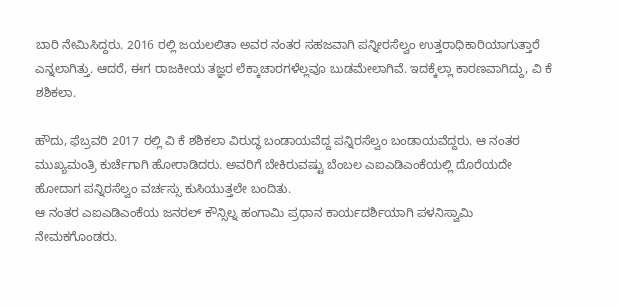ಬಾರಿ ನೇಮಿಸಿದ್ದರು. 2016 ರಲ್ಲಿ ಜಯಲಲಿತಾ ಅವರ ನಂತರ ಸಹಜವಾಗಿ ಪನ್ನೀರಸೆಲ್ವಂ ಉತ್ತರಾಧಿಕಾರಿಯಾಗುತ್ತಾರೆ ಎನ್ನಲಾಗಿತ್ತು. ಆದರೆ, ಈಗ ರಾಜಕೀಯ ತಜ್ಞರ ಲೆಕ್ಕಾಚಾರಗಳೆಲ್ಲವೂ ಬುಡಮೇಲಾಗಿವೆ. ಇದಕ್ಕೆಲ್ಲಾ ಕಾರಣವಾಗಿದ್ದು, ವಿ ಕೆ ಶಶಿಕಲಾ.

ಹೌದು, ಫೆಬ್ರವರಿ 2017 ರಲ್ಲಿ ವಿ ಕೆ ಶಶಿಕಲಾ ವಿರುದ್ಧ ಬಂಡಾಯವೆದ್ದ ಪನ್ನಿರಸೆಲ್ವಂ ಬಂಡಾಯವೆದ್ದರು. ಆ ನಂತರ ಮುಖ್ಯಮಂತ್ರಿ ಕುರ್ಚೆಗಾಗಿ ಹೋರಾಡಿದರು. ಅವರಿಗೆ ಬೇಕಿರುವಷ್ಟು ಬೆಂಬಲ ಎಐಎಡಿಎಂಕೆಯಲ್ಲಿ ದೊರೆಯದೇ ಹೋದಾಗ ಪನ್ನಿರಸೆಲ್ವಂ ವರ್ಚಸ್ಸು ಕುಸಿಯುತ್ತಲೇ ಬಂದಿತು.
ಆ ನಂತರ ಎಐಎಡಿಎಂಕೆಯ ಜನರಲ್ ಕೌನ್ಸಿಲ್ನ ಹಂಗಾಮಿ ಪ್ರಧಾನ ಕಾರ್ಯದರ್ಶಿಯಾಗಿ ಪಳನಿಸ್ವಾಮಿ ನೇಮಕಗೊಂಡರು.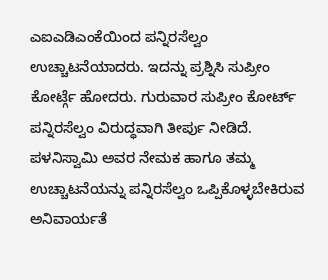ಎಐಎಡಿಎಂಕೆಯಿಂದ ಪನ್ನಿರಸೆಲ್ವಂ ಉಚ್ಚಾಟನೆಯಾದರು. ಇದನ್ನು ಪ್ರಶ್ನಿಸಿ ಸುಪ್ರೀಂ ಕೋರ್ಟ್ಗೆ ಹೋದರು. ಗುರುವಾರ ಸುಪ್ರೀಂ ಕೋರ್ಟ್ ಪನ್ನಿರಸೆಲ್ವಂ ವಿರುದ್ಧವಾಗಿ ತೀರ್ಪು ನೀಡಿದೆ. ಪಳನಿಸ್ವಾಮಿ ಅವರ ನೇಮಕ ಹಾಗೂ ತಮ್ಮ ಉಚ್ಚಾಟನೆಯನ್ನು ಪನ್ನಿರಸೆಲ್ವಂ ಒಪ್ಪಿಕೊಳ್ಳಬೇಕಿರುವ ಅನಿವಾರ್ಯತೆ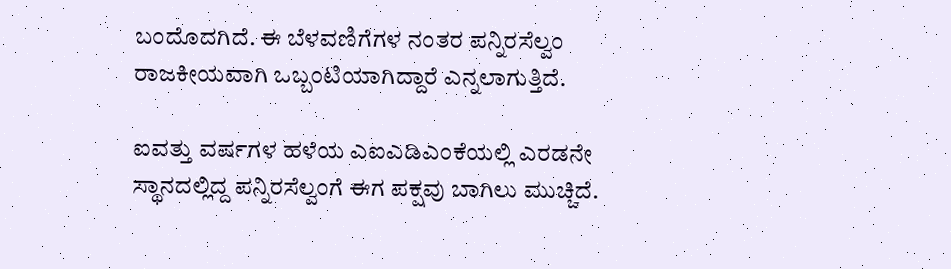ಬಂದೊದಗಿದೆ. ಈ ಬೆಳವಣಿಗೆಗಳ ನಂತರ ಪನ್ನಿರಸೆಲ್ವಂ ರಾಜಕೀಯವಾಗಿ ಒಬ್ಬಂಟಿಯಾಗಿದ್ದಾರೆ ಎನ್ನಲಾಗುತ್ತಿದೆ.

ಐವತ್ತು ವರ್ಷಗಳ ಹಳೆಯ ಎಐಎಡಿಎಂಕೆಯಲ್ಲಿ ಎರಡನೇ ಸ್ಥಾನದಲ್ಲಿದ್ದ ಪನ್ನಿರಸೆಲ್ವಂಗೆ ಈಗ ಪಕ್ಷವು ಬಾಗಿಲು ಮುಚ್ಚಿದೆ.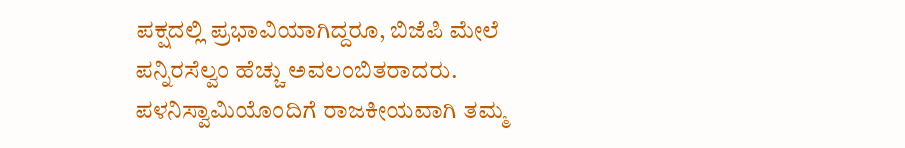ಪಕ್ಷದಲ್ಲಿ ಪ್ರಭಾವಿಯಾಗಿದ್ದರೂ, ಬಿಜೆಪಿ ಮೇಲೆ ಪನ್ನಿರಸೆಲ್ವಂ ಹೆಚ್ಚು ಅವಲಂಬಿತರಾದರು. ಪಳನಿಸ್ವಾಮಿಯೊಂದಿಗೆ ರಾಜಕೀಯವಾಗಿ ತಮ್ಮ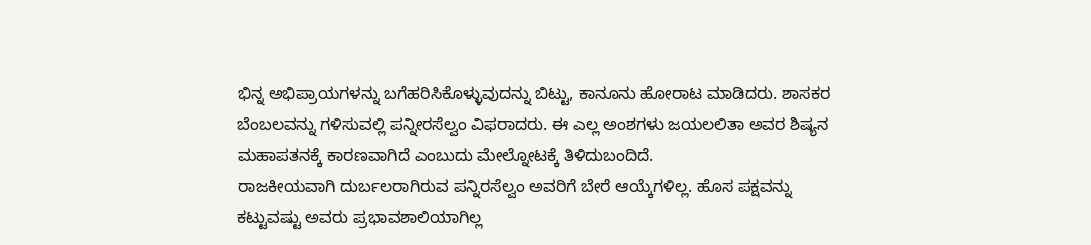ಭಿನ್ನ ಅಭಿಪ್ರಾಯಗಳನ್ನು ಬಗೆಹರಿಸಿಕೊಳ್ಳುವುದನ್ನು ಬಿಟ್ಟು, ಕಾನೂನು ಹೋರಾಟ ಮಾಡಿದರು. ಶಾಸಕರ ಬೆಂಬಲವನ್ನು ಗಳಿಸುವಲ್ಲಿ ಪನ್ನೀರಸೆಲ್ವಂ ವಿಫರಾದರು. ಈ ಎಲ್ಲ ಅಂಶಗಳು ಜಯಲಲಿತಾ ಅವರ ಶಿಷ್ಯನ ಮಹಾಪತನಕ್ಕೆ ಕಾರಣವಾಗಿದೆ ಎಂಬುದು ಮೇಲ್ನೋಟಕ್ಕೆ ತಿಳಿದುಬಂದಿದೆ.
ರಾಜಕೀಯವಾಗಿ ದುರ್ಬಲರಾಗಿರುವ ಪನ್ನಿರಸೆಲ್ವಂ ಅವರಿಗೆ ಬೇರೆ ಆಯ್ಕೆಗಳಿಲ್ಲ. ಹೊಸ ಪಕ್ಷವನ್ನು ಕಟ್ಟುವಷ್ಟು ಅವರು ಪ್ರಭಾವಶಾಲಿಯಾಗಿಲ್ಲ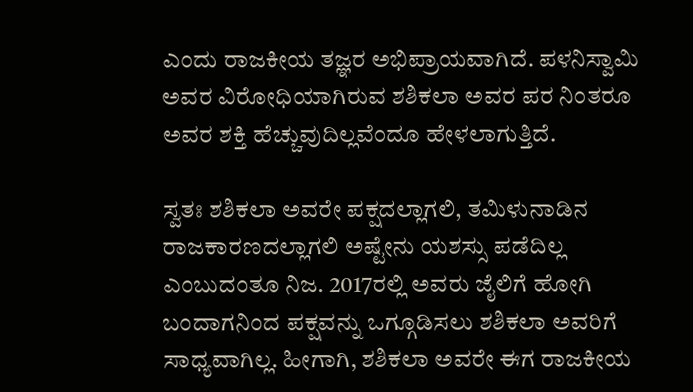ಎಂದು ರಾಜಕೀಯ ತಜ್ಞರ ಅಭಿಪ್ರಾಯವಾಗಿದೆ. ಪಳನಿಸ್ವಾಮಿ ಅವರ ವಿರೋಧಿಯಾಗಿರುವ ಶಶಿಕಲಾ ಅವರ ಪರ ನಿಂತರೂ ಅವರ ಶಕ್ತಿ ಹೆಚ್ಚುವುದಿಲ್ಲವೆಂದೂ ಹೇಳಲಾಗುತ್ತಿದೆ.

ಸ್ವತಃ ಶಶಿಕಲಾ ಅವರೇ ಪಕ್ಷದಲ್ಲಾಗಲಿ, ತಮಿಳುನಾಡಿನ ರಾಜಕಾರಣದಲ್ಲಾಗಲಿ ಅಷ್ಟೇನು ಯಶಸ್ಸು ಪಡೆದಿಲ್ಲ ಎಂಬುದಂತೂ ನಿಜ. 2017ರಲ್ಲಿ ಅವರು ಜೈಲಿಗೆ ಹೋಗಿ ಬಂದಾಗನಿಂದ ಪಕ್ಷವನ್ನು ಒಗ್ಗೂಡಿಸಲು ಶಶಿಕಲಾ ಅವರಿಗೆ ಸಾಧ್ಯವಾಗಿಲ್ಲ. ಹೀಗಾಗಿ, ಶಶಿಕಲಾ ಅವರೇ ಈಗ ರಾಜಕೀಯ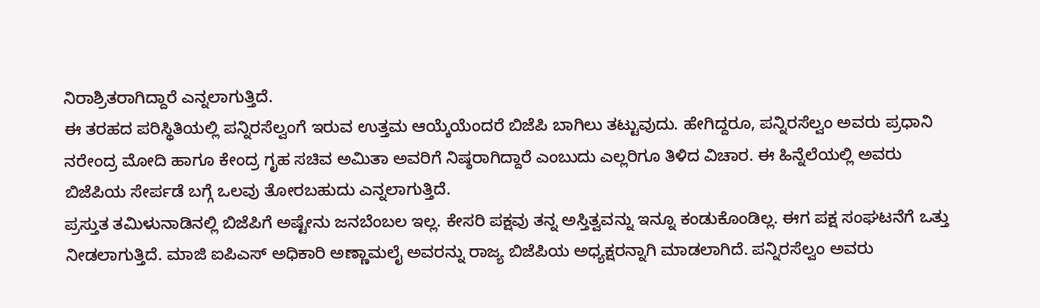ನಿರಾಶ್ರಿತರಾಗಿದ್ದಾರೆ ಎನ್ನಲಾಗುತ್ತಿದೆ.
ಈ ತರಹದ ಪರಿಸ್ಥಿತಿಯಲ್ಲಿ ಪನ್ನಿರಸೆಲ್ವಂಗೆ ಇರುವ ಉತ್ತಮ ಆಯ್ಕೆಯೆಂದರೆ ಬಿಜೆಪಿ ಬಾಗಿಲು ತಟ್ಟುವುದು. ಹೇಗಿದ್ದರೂ, ಪನ್ನಿರಸೆಲ್ವಂ ಅವರು ಪ್ರಧಾನಿ ನರೇಂದ್ರ ಮೋದಿ ಹಾಗೂ ಕೇಂದ್ರ ಗೃಹ ಸಚಿವ ಅಮಿತಾ ಅವರಿಗೆ ನಿಷ್ಠರಾಗಿದ್ದಾರೆ ಎಂಬುದು ಎಲ್ಲರಿಗೂ ತಿಳಿದ ವಿಚಾರ. ಈ ಹಿನ್ನೆಲೆಯಲ್ಲಿ ಅವರು ಬಿಜೆಪಿಯ ಸೇರ್ಪಡೆ ಬಗ್ಗೆ ಒಲವು ತೋರಬಹುದು ಎನ್ನಲಾಗುತ್ತಿದೆ.
ಪ್ರಸ್ತುತ ತಮಿಳುನಾಡಿನಲ್ಲಿ ಬಿಜೆಪಿಗೆ ಅಷ್ಟೇನು ಜನಬೆಂಬಲ ಇಲ್ಲ. ಕೇಸರಿ ಪಕ್ಷವು ತನ್ನ ಅಸ್ತಿತ್ವವನ್ನು ಇನ್ನೂ ಕಂಡುಕೊಂಡಿಲ್ಲ. ಈಗ ಪಕ್ಷ ಸಂಘಟನೆಗೆ ಒತ್ತು ನೀಡಲಾಗುತ್ತಿದೆ. ಮಾಜಿ ಐಪಿಎಸ್ ಅಧಿಕಾರಿ ಅಣ್ಣಾಮಲೈ ಅವರನ್ನು ರಾಜ್ಯ ಬಿಜೆಪಿಯ ಅಧ್ಯಕ್ಷರನ್ನಾಗಿ ಮಾಡಲಾಗಿದೆ. ಪನ್ನಿರಸೆಲ್ವಂ ಅವರು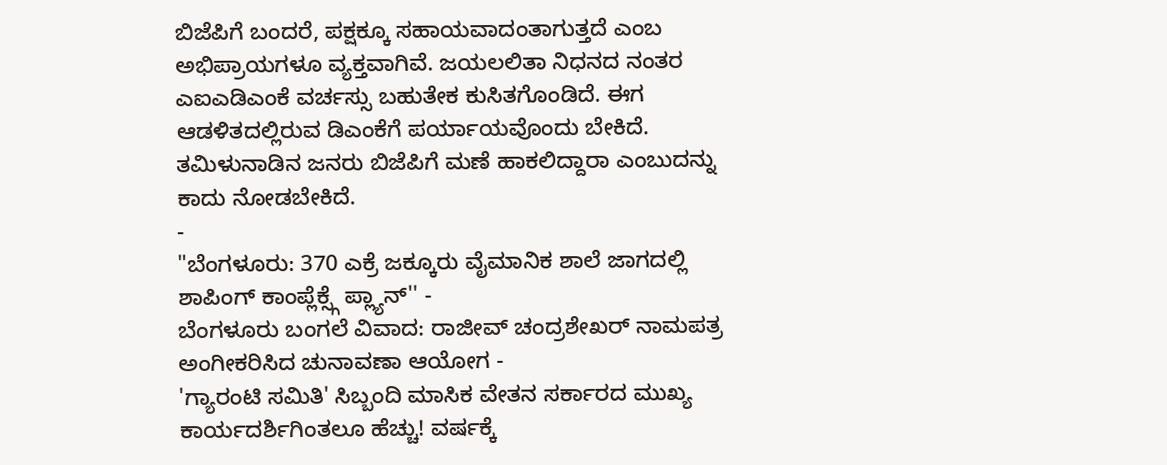ಬಿಜೆಪಿಗೆ ಬಂದರೆ, ಪಕ್ಷಕ್ಕೂ ಸಹಾಯವಾದಂತಾಗುತ್ತದೆ ಎಂಬ ಅಭಿಪ್ರಾಯಗಳೂ ವ್ಯಕ್ತವಾಗಿವೆ. ಜಯಲಲಿತಾ ನಿಧನದ ನಂತರ ಎಐಎಡಿಎಂಕೆ ವರ್ಚಸ್ಸು ಬಹುತೇಕ ಕುಸಿತಗೊಂಡಿದೆ. ಈಗ ಆಡಳಿತದಲ್ಲಿರುವ ಡಿಎಂಕೆಗೆ ಪರ್ಯಾಯವೊಂದು ಬೇಕಿದೆ. ತಮಿಳುನಾಡಿನ ಜನರು ಬಿಜೆಪಿಗೆ ಮಣೆ ಹಾಕಲಿದ್ದಾರಾ ಎಂಬುದನ್ನು ಕಾದು ನೋಡಬೇಕಿದೆ.
-
"ಬೆಂಗಳೂರು: 370 ಎಕ್ರೆ ಜಕ್ಕೂರು ವೈಮಾನಿಕ ಶಾಲೆ ಜಾಗದಲ್ಲಿ ಶಾಪಿಂಗ್ ಕಾಂಪ್ಲೆಕ್ಸ್ಗೆ ಪ್ಲ್ಯಾನ್'' -
ಬೆಂಗಳೂರು ಬಂಗಲೆ ವಿವಾದ: ರಾಜೀವ್ ಚಂದ್ರಶೇಖರ್ ನಾಮಪತ್ರ ಅಂಗೀಕರಿಸಿದ ಚುನಾವಣಾ ಆಯೋಗ -
'ಗ್ಯಾರಂಟಿ ಸಮಿತಿ' ಸಿಬ್ಬಂದಿ ಮಾಸಿಕ ವೇತನ ಸರ್ಕಾರದ ಮುಖ್ಯ ಕಾರ್ಯದರ್ಶಿಗಿಂತಲೂ ಹೆಚ್ಚು! ವರ್ಷಕ್ಕೆ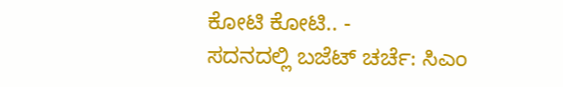ಕೋಟಿ ಕೋಟಿ.. -
ಸದನದಲ್ಲಿ ಬಜೆಟ್ ಚರ್ಚೆ: ಸಿಎಂ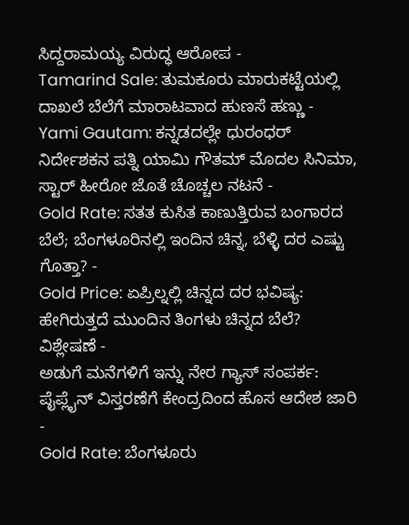ಸಿದ್ದರಾಮಯ್ಯ ವಿರುದ್ಧ ಆರೋಪ -
Tamarind Sale: ತುಮಕೂರು ಮಾರುಕಟ್ಟೆಯಲ್ಲಿ ದಾಖಲೆ ಬೆಲೆಗೆ ಮಾರಾಟವಾದ ಹುಣಸೆ ಹಣ್ಣು -
Yami Gautam: ಕನ್ನಡದಲ್ಲೇ ಧುರಂಧರ್ ನಿರ್ದೇಶಕನ ಪತ್ನಿ ಯಾಮಿ ಗೌತಮ್ ಮೊದಲ ಸಿನಿಮಾ, ಸ್ಟಾರ್ ಹೀರೋ ಜೊತೆ ಚೊಚ್ಚಲ ನಟನೆ -
Gold Rate: ಸತತ ಕುಸಿತ ಕಾಣುತ್ತಿರುವ ಬಂಗಾರದ ಬೆಲೆ; ಬೆಂಗಳೂರಿನಲ್ಲಿ ಇಂದಿನ ಚಿನ್ನ, ಬೆಳ್ಳಿ ದರ ಎಷ್ಟು ಗೊತ್ತಾ? -
Gold Price: ಏಪ್ರಿಲ್ನಲ್ಲಿ ಚಿನ್ನದ ದರ ಭವಿಷ್ಯ: ಹೇಗಿರುತ್ತದೆ ಮುಂದಿನ ತಿಂಗಳು ಚಿನ್ನದ ಬೆಲೆ? ವಿಶ್ಲೇಷಣೆ -
ಅಡುಗೆ ಮನೆಗಳಿಗೆ ಇನ್ನು ನೇರ ಗ್ಯಾಸ್ ಸಂಪರ್ಕ: ಪೈಪ್ಲೈನ್ ವಿಸ್ತರಣೆಗೆ ಕೇಂದ್ರದಿಂದ ಹೊಸ ಆದೇಶ ಜಾರಿ -
Gold Rate: ಬೆಂಗಳೂರು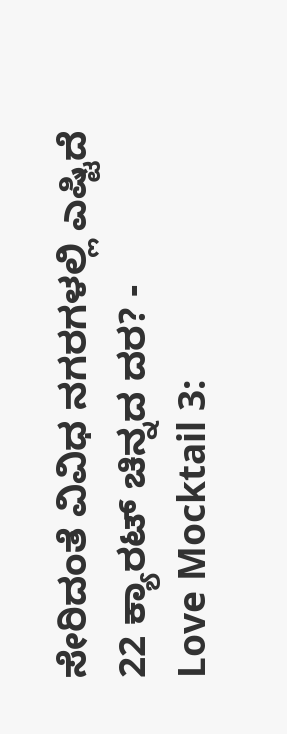ಸೇರಿದಂತೆ ವಿವಿಧ ನಗರಗಳಲ್ಲಿ ಎಷ್ಟಿದೆ 22 ಕ್ಯಾರಟ್ ಚಿನ್ನದ ದರ? -
Love Mocktail 3: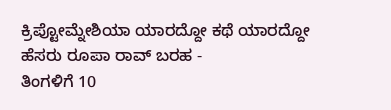ಕ್ರಿಪ್ಟೋಮ್ನೇಶಿಯಾ ಯಾರದ್ದೋ ಕಥೆ ಯಾರದ್ದೋ ಹೆಸರು ರೂಪಾ ರಾವ್ ಬರಹ -
ತಿಂಗಳಿಗೆ 10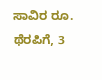ಸಾವಿರ ರೂ. ಥೆರಪಿಗೆ, 3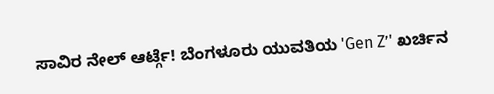ಸಾವಿರ ನೇಲ್ ಆರ್ಟ್ಗೆ! ಬೆಂಗಳೂರು ಯುವತಿಯ 'Gen Z’' ಖರ್ಚಿನ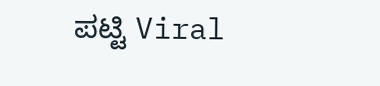ಪಟ್ಟಿ Viral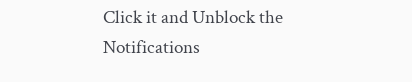Click it and Unblock the Notifications